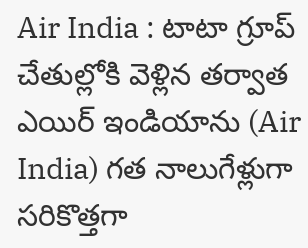Air India : టాటా గ్రూప్ చేతుల్లోకి వెళ్లిన తర్వాత ఎయిర్ ఇండియాను (Air India) గత నాలుగేళ్లుగా సరికొత్తగా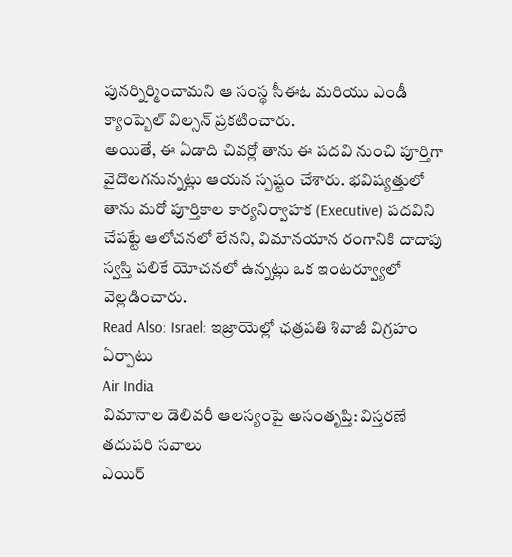పునర్నిర్మించామని ఆ సంస్థ సీఈఓ మరియు ఎండీ క్యాంప్బెల్ విల్సన్ ప్రకటించారు.
అయితే, ఈ ఏడాది చివర్లో తాను ఈ పదవి నుంచి పూర్తిగా వైదొలగనున్నట్లు ఆయన స్పష్టం చేశారు. భవిష్యత్తులో తాను మరో పూర్తికాల కార్యనిర్వాహక (Executive) పదవిని చేపట్టే ఆలోచనలో లేనని, విమానయాన రంగానికి దాదాపు స్వస్తి పలికే యోచనలో ఉన్నట్లు ఒక ఇంటర్వ్యూలో వెల్లడించారు.
Read Also: Israel: ఇజ్రాయెల్లో ఛత్రపతి శివాజీ విగ్రహం ఏర్పాటు
Air India
విమానాల డెలివరీ ఆలస్యంపై అసంతృప్తి: విస్తరణే తదుపరి సవాలు
ఎయిర్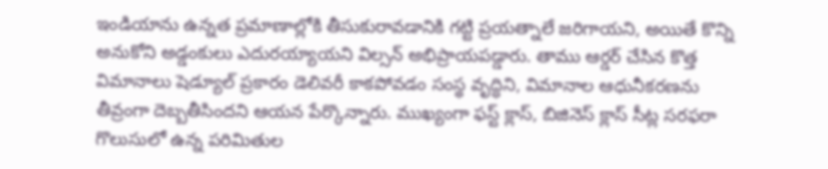ఇండియాను ఉన్నత ప్రమాణాల్లోకి తీసుకురావడానికి గట్టి ప్రయత్నాలే జరిగాయని, అయితే కొన్ని అనుకోని అడ్డంకులు ఎదురయ్యాయని విల్సన్ అభిప్రాయపడ్డారు. తాము ఆర్డర్ చేసిన కొత్త విమానాలు షెడ్యూల్ ప్రకారం డెలివరీ కాకపోవడం సంస్థ వృద్ధిని, విమానాల ఆధునీకరణను తీవ్రంగా దెబ్బతీసిందని ఆయన పేర్కొన్నారు. ముఖ్యంగా ఫస్ట్ క్లాస్, బిజినెస్ క్లాస్ సీట్ల సరఫరా గొలుసులో ఉన్న పరిమితుల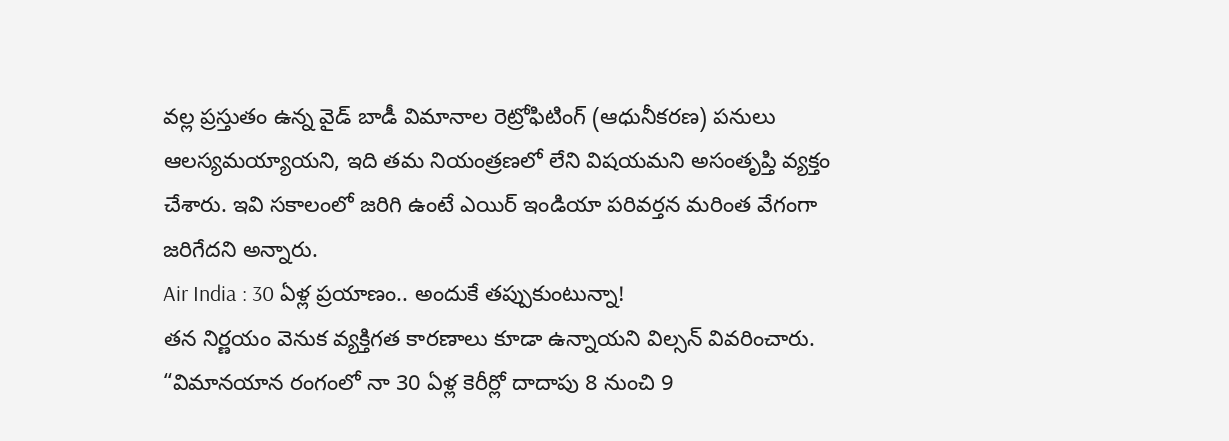వల్ల ప్రస్తుతం ఉన్న వైడ్ బాడీ విమానాల రెట్రోఫిటింగ్ (ఆధునీకరణ) పనులు ఆలస్యమయ్యాయని, ఇది తమ నియంత్రణలో లేని విషయమని అసంతృప్తి వ్యక్తం చేశారు. ఇవి సకాలంలో జరిగి ఉంటే ఎయిర్ ఇండియా పరివర్తన మరింత వేగంగా జరిగేదని అన్నారు.
Air India : 30 ఏళ్ల ప్రయాణం.. అందుకే తప్పుకుంటున్నా!
తన నిర్ణయం వెనుక వ్యక్తిగత కారణాలు కూడా ఉన్నాయని విల్సన్ వివరించారు. “విమానయాన రంగంలో నా 30 ఏళ్ల కెరీర్లో దాదాపు 8 నుంచి 9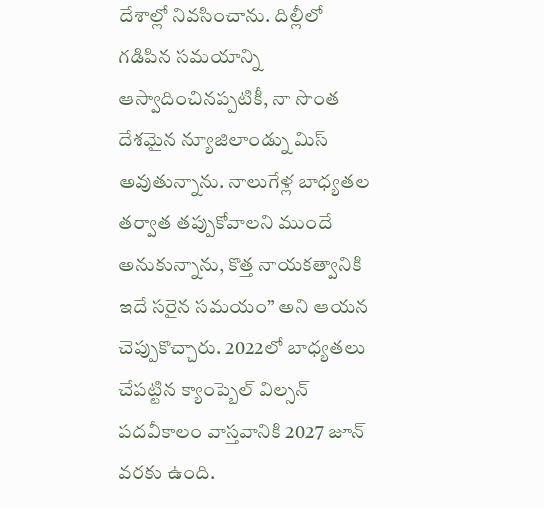దేశాల్లో నివసించాను. దిల్లీలో గడిపిన సమయాన్ని ఆస్వాదించినప్పటికీ, నా సొంత దేశమైన న్యూజిలాండ్ను మిస్ అవుతున్నాను. నాలుగేళ్ల బాధ్యతల తర్వాత తప్పుకోవాలని ముందే అనుకున్నాను, కొత్త నాయకత్వానికి ఇదే సరైన సమయం” అని ఆయన చెప్పుకొచ్చారు. 2022లో బాధ్యతలు చేపట్టిన క్యాంప్బెల్ విల్సన్ పదవీకాలం వాస్తవానికి 2027 జూన్ వరకు ఉంది.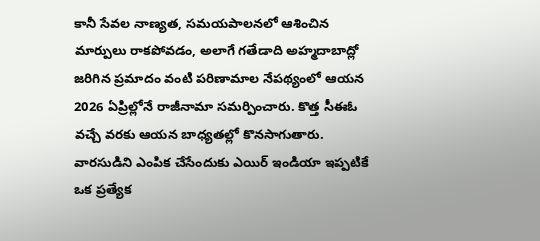కానీ సేవల నాణ్యత, సమయపాలనలో ఆశించిన మార్పులు రాకపోవడం, అలాగే గతేడాది అహ్మదాబాద్లో జరిగిన ప్రమాదం వంటి పరిణామాల నేపథ్యంలో ఆయన 2026 ఏప్రిల్లోనే రాజీనామా సమర్పించారు. కొత్త సీఈఓ వచ్చే వరకు ఆయన బాధ్యతల్లో కొనసాగుతారు. వారసుడిని ఎంపిక చేసేందుకు ఎయిర్ ఇండియా ఇప్పటికే ఒక ప్రత్యేక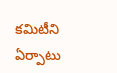కమిటీని ఏర్పాటు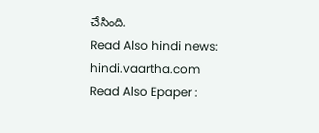చేసింది.
Read Also hindi news: hindi.vaartha.com
Read Also Epaper :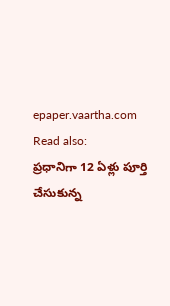epaper.vaartha.com
Read also:
ప్రధానిగా 12 ఏళ్లు పూర్తి చేసుకున్న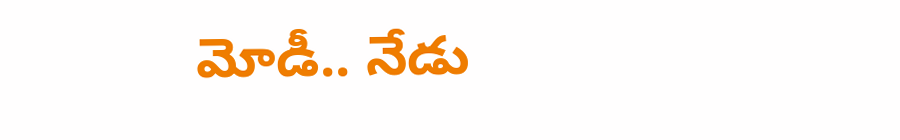మోడీ.. నేడు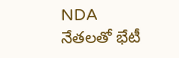NDA నేతలతో భేటీ